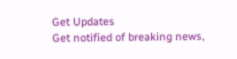Get Updates
Get notified of breaking news,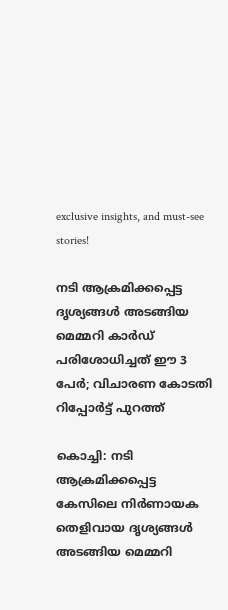exclusive insights, and must-see stories!

നടി ആക്രമിക്കപ്പെട്ട ദൃശ്യങ്ങൾ അടങ്ങിയ മെമ്മറി കാർഡ് പരിശോധിച്ചത് ഈ 3 പേർ; വിചാരണ കോടതി റിപ്പോർട്ട് പുറത്ത്

കൊച്ചി: നടി ആക്രമിക്കപ്പെട്ട കേസിലെ നിർണായക തെളിവായ ദൃശ്യങ്ങൾ അടങ്ങിയ മെമ്മറി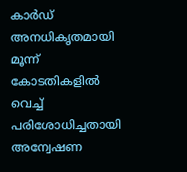കാർഡ് അനധികൃതമായി മൂന്ന് കോടതികളിൽ വെച്ച് പരിശോധിച്ചതായി അന്വേഷണ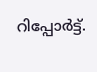റിപ്പോർട്ട്.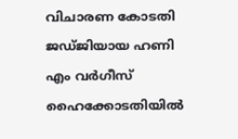വിചാരണ കോടതി ജഡ്ജിയായ ഹണി എം വർഗീസ് ഹൈക്കോടതിയിൽ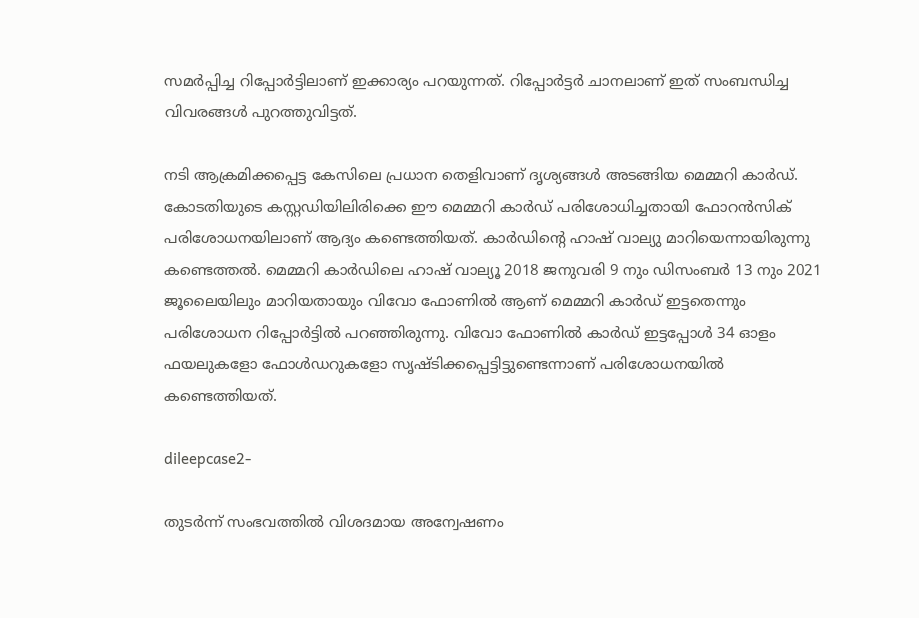സമർപ്പിച്ച റിപ്പോർട്ടിലാണ് ഇക്കാര്യം പറയുന്നത്. റിപ്പോർട്ടർ ചാനലാണ് ഇത് സംബന്ധിച്ച വിവരങ്ങൾ പുറത്തുവിട്ടത്.

നടി ആക്രമിക്കപ്പെട്ട കേസിലെ പ്രധാന തെളിവാണ് ദൃശ്യങ്ങൾ അടങ്ങിയ മെമ്മറി കാർഡ്. കോടതിയുടെ കസ്റ്റഡിയിലിരിക്കെ ഈ മെമ്മറി കാർഡ് പരിശോധിച്ചതായി ഫോറൻസിക് പരിശോധനയിലാണ് ആദ്യം കണ്ടെത്തിയത്. കാർഡിന്റെ ഹാഷ് വാല്യു മാറിയെന്നായിരുന്നു കണ്ടെത്തൽ. മെമ്മറി കാര്‍ഡിലെ ഹാഷ് വാല്യൂ 2018 ജനുവരി 9 നും ഡിസംബര്‍ 13 നും 2021 ജൂലൈയിലും മാറിയതായും വിവോ ഫോണിൽ ആണ് മെമ്മറി കാർഡ് ഇട്ടതെന്നും പരിശോധന റിപ്പോർട്ടിൽ പറഞ്ഞിരുന്നു. വിവോ ഫോണിൽ കാർഡ് ഇട്ടപ്പോൾ 34 ഓളം ഫയലുകളോ ഫോൾഡറുകളോ സൃഷ്ടിക്കപ്പെട്ടിട്ടുണ്ടെന്നാണ് പരിശോധനയിൽ കണ്ടെത്തിയത്.

dileepcase2-

തുടർന്ന് സംഭവത്തിൽ വിശദമായ അന്വേഷണം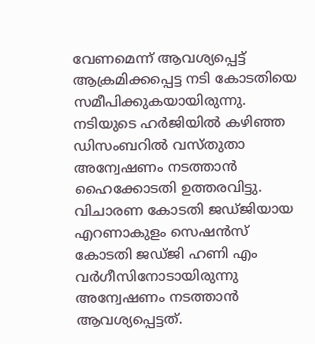വേണമെന്ന് ആവശ്യപ്പെട്ട് ആക്രമിക്കപ്പെട്ട നടി കോടതിയെ സമീപിക്കുകയായിരുന്നു. നടിയുടെ ഹർജിയിൽ കഴിഞ്ഞ ഡിസംബറിൽ വസ്തുതാ അന്വേഷണം നടത്താൻ ഹൈക്കോടതി ഉത്തരവിട്ടു. വിചാരണ കോടതി ജഡ്ജിയായ എറണാകുളം സെഷൻസ് കോടതി ജഡ്ജി ഹണി എം വർഗീസിനോടായിരുന്നു അന്വേഷണം നടത്താൻ ആവശ്യപ്പെട്ടത്.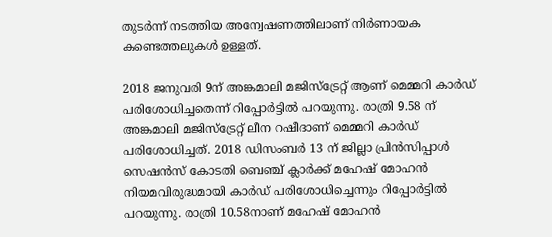തുടർന്ന് നടത്തിയ അന്വേഷണത്തിലാണ് നിർണായക കണ്ടെത്തലുകൾ ഉള്ളത്.

2018 ജനുവരി 9ന് അങ്കമാലി മജിസ്ട്രേറ്റ് ആണ് മെമ്മറി കാർഡ് പരിശോധിച്ചതെന്ന് റിപ്പോർട്ടിൽ പറയുന്നു. രാത്രി 9.58 ന് അങ്കമാലി മജിസ്ട്രേറ്റ് ലീന റഷീദാണ് മെമ്മറി കാർഡ് പരിശോധിച്ചത്. 2018 ഡിസംബർ 13 ന് ജില്ലാ പ്രിൻസിപ്പാൾ സെഷൻസ് കോടതി ബെഞ്ച് ക്ലാർക്ക് മഹേഷ് മോഹൻ നിയമവിരുദ്ധമായി കാർഡ് പരിശോധിച്ചെന്നും റിപ്പോർട്ടിൽ പറയുന്നു. രാത്രി 10.58നാണ് മഹേഷ് മോഹൻ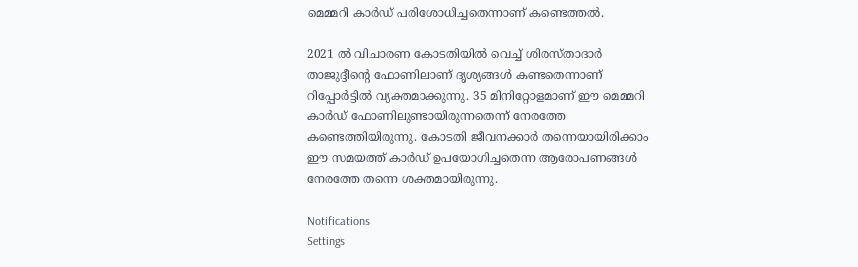മെമ്മറി കാർഡ് പരിശോധിച്ചതെന്നാണ് കണ്ടെത്തൽ.

2021 ൽ വിചാരണ കോടതിയിൽ വെച്ച് ശിരസ്താദാർ താജുദ്ദീന്റെ ഫോണിലാണ് ദൃശ്യങ്ങള്‍ കണ്ടതെന്നാണ് റിപ്പോര്‍ട്ടിൽ വ്യക്തമാക്കുന്നു. 35 മിനിറ്റോളമാണ് ഈ മെമ്മറി കാർഡ് ഫോണിലുണ്ടായിരുന്നതെന്ന് നേരത്തേ കണ്ടെത്തിയിരുന്നു. കോടതി ജീവനക്കാർ തന്നെയായിരിക്കാം ഈ സമയത്ത് കാർഡ് ഉപയോഗിച്ചതെന്ന ആരോപണങ്ങൾ നേരത്തേ തന്നെ ശക്തമായിരുന്നു.

Notifications
Settings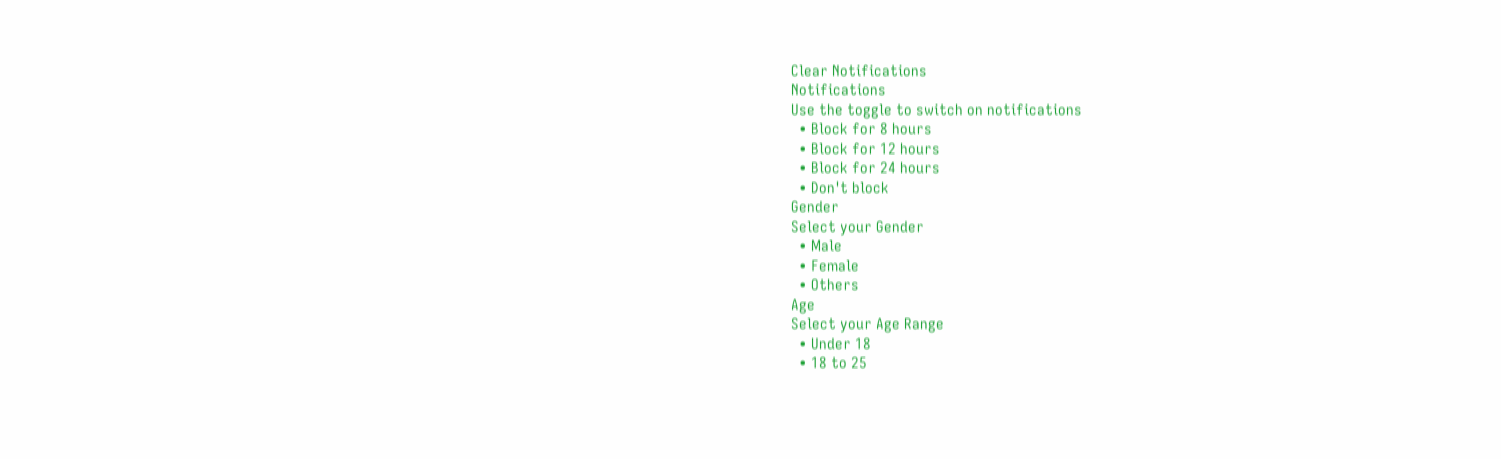Clear Notifications
Notifications
Use the toggle to switch on notifications
  • Block for 8 hours
  • Block for 12 hours
  • Block for 24 hours
  • Don't block
Gender
Select your Gender
  • Male
  • Female
  • Others
Age
Select your Age Range
  • Under 18
  • 18 to 25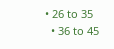• 26 to 35
  • 36 to 45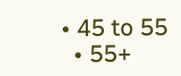• 45 to 55
  • 55+